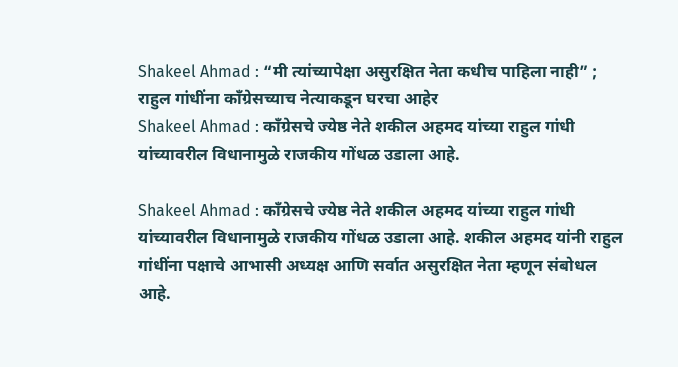Shakeel Ahmad : “मी त्यांच्यापेक्षा असुरक्षित नेता कधीच पाहिला नाही” ; राहुल गांधींना काँग्रेसच्याच नेत्याकडून घरचा आहेर
Shakeel Ahmad : काँग्रेसचे ज्येष्ठ नेते शकील अहमद यांच्या राहुल गांधी यांच्यावरील विधानामुळे राजकीय गोंधळ उडाला आहे.

Shakeel Ahmad : काँग्रेसचे ज्येष्ठ नेते शकील अहमद यांच्या राहुल गांधी यांच्यावरील विधानामुळे राजकीय गोंधळ उडाला आहे. शकील अहमद यांनी राहुल गांधींना पक्षाचे आभासी अध्यक्ष आणि सर्वात असुरक्षित नेता म्हणून संबोधल आहे.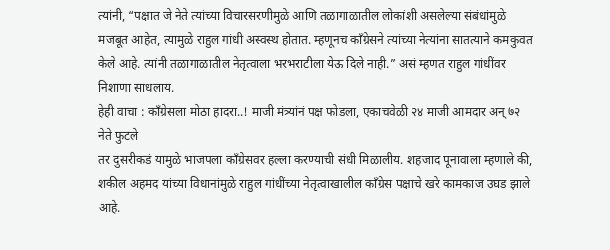त्यांनी, “पक्षात जे नेते त्यांच्या विचारसरणीमुळे आणि तळागाळातील लोकांशी असलेल्या संबंधांमुळे मजबूत आहेत, त्यामुळे राहुल गांधी अस्वस्थ होतात. म्हणूनच काँग्रेसने त्यांच्या नेत्यांना सातत्याने कमकुवत केले आहे. त्यांनी तळागाळातील नेतृत्वाला भरभराटीला येऊ दिले नाही.” असं म्हणत राहुल गांधींवर निशाणा साधलाय.
हेही वाचा : काँग्रेसला मोठा हादरा..! माजी मंत्र्यांनं पक्ष फोडला, एकाचवेळी २४ माजी आमदार अन् ७२ नेते फुटले
तर दुसरीकडं यामुळे भाजपला काँग्रेसवर हल्ला करण्याची संधी मिळालीय. शहजाद पूनावाला म्हणाले की, शकील अहमद यांच्या विधानांमुळे राहुल गांधींच्या नेतृत्वाखालील काँग्रेस पक्षाचे खरे कामकाज उघड झाले आहे.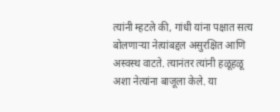त्यांनी म्हटले की, गांधी यांना पक्षात सत्य बोलणाऱ्या नेत्यांबद्दल असुरक्षित आणि अस्वस्थ वाटते. त्यानंतर त्यांनी हळूहळू अशा नेत्यांना बाजूला केले. या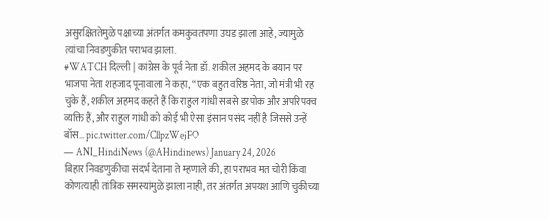असुरक्षिततेमुळे पक्षाच्या अंतर्गत कमकुवतपणा उघड झाला आहे, ज्यामुळे त्यांचा निवडणुकीत पराभव झाला.
#WATCH दिल्ली | कांग्रेस के पूर्व नेता डॉ. शकील अहमद के बयान पर भाजपा नेता शहजाद पूनावाला ने कहा, “एक बहुत वरिष्ठ नेता, जो मंत्री भी रह चुके हैं, शकील अहमद कहते हैं कि राहुल गांधी सबसे डरपोक और अपरिपक्व व्यक्ति हैं, और राहुल गांधी को कोई भी ऐसा इंसान पसंद नहीं है जिससे उन्हें बॉस… pic.twitter.com/CllpzWejFO
— ANI_HindiNews (@AHindinews) January 24, 2026
बिहार निवडणुकीचा संदर्भ देताना ते म्हणाले की, हा पराभव मत चोरी किंवा कोणत्याही तांत्रिक समस्यांमुळे झाला नाही, तर अंतर्गत अपयश आणि चुकीच्या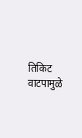तिकिट वाटपामुळे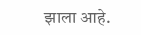झाला आहे.